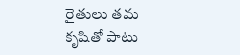రైతులు తమ కృషితో పాటు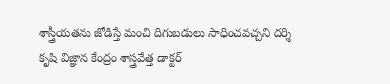శాస్త్రీయతను జోడిస్తే మంచి దిగుబడులు సాధించవచ్చని దర్శి కృషి విజ్ఞాన కేంద్రం శాస్త్రవేత్త డాక్టర్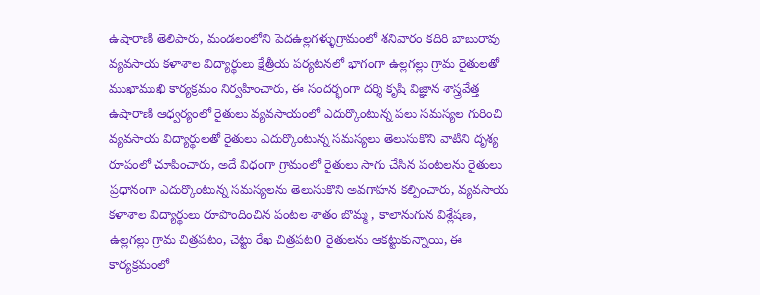ఉషారాణి తెలిపారు, మండలంలోని పెదఉల్లగళ్ళుగ్రామంలో శనివారం కదిరి బాబురావు వ్యవసాయ కళాశాల విద్యార్థులు క్షేత్రీయ పర్యటనలో భాగంగా ఉల్లగల్లు గ్రామ రైతులతో ముఖాముఖి కార్యక్రమం నిర్వహించారు, ఈ సందర్భంగా దర్శి కృషి విజ్ఞాన శాస్త్రవేత్త ఉషారాణి ఆధ్వర్యంలో రైతులు వ్యవసాయంలో ఎదుర్కొంటున్న పలు సమస్యల గురించి వ్యవసాయ విద్యార్థులతో రైతులు ఎదుర్కొంటున్న సమస్యలు తెలుసుకొని వాటిని దృశ్య రూపంలో చూపించారు, అదే విధంగా గ్రామంలో రైతులు సాగు చేసిన పంటలను రైతులు ప్రధానంగా ఎదుర్కొంటున్న సమస్యలను తెలుసుకొని అవగాహన కల్పించారు, వ్యవసాయ కళాశాల విద్యార్థులు రూపొందించిన పంటల శాతం బొమ్మ , కాలానుగున విశ్లేషణ, ఉల్లగల్లు గ్రామ చిత్రపటం, చెట్టు రేఖ చిత్రపట0 రైతులను ఆకట్టుకున్నాయి, ఈ కార్యక్రమంలో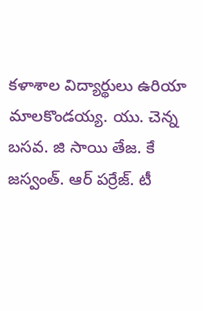కళాశాల విద్యార్థులు ఉరియా మాలకొండయ్య. యు. చెన్న బసవ. జి సాయి తేజ. కే జస్వంత్. ఆర్ పర్రేజ్. టీ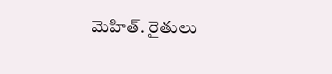మెహిత్. రైతులు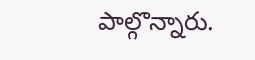పాల్గొన్నారు.